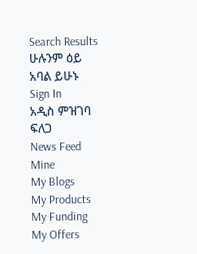Search Results
ሁሉንም ዕይ
አባል ይሁኑ
Sign In
አዲስ ምዝገባ
ፍለጋ
News Feed
Mine
My Blogs
My Products
My Funding
My Offers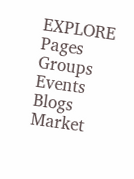EXPLORE
Pages
Groups
Events
Blogs
Market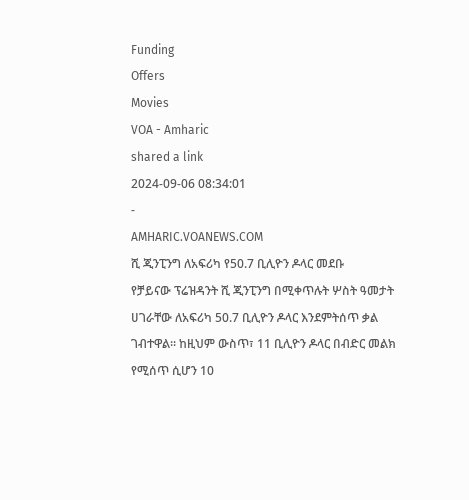Funding
Offers
Movies
VOA - Amharic
shared a link
2024-09-06 08:34:01
-
AMHARIC.VOANEWS.COM
ሺ ጂንፒንግ ለአፍሪካ የ50.7 ቢሊዮን ዶላር መደቡ
የቻይናው ፕሬዝዳንት ሺ ጂንፒንግ በሚቀጥሉት ሦስት ዓመታት ሀገራቸው ለአፍሪካ 50.7 ቢሊዮን ዶላር እንደምትሰጥ ቃል ገብተዋል። ከዚህም ውስጥ፣ 11 ቢሊዮን ዶላር በብድር መልክ የሚሰጥ ሲሆን 10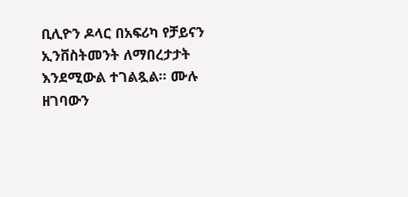ቢሊዮን ዶላር በአፍሪካ የቻይናን ኢንቨስትመንት ለማበረታታት እንደሚውል ተገልጿል። ሙሉ ዘገባውን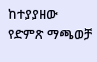ከተያያዘው የድምጽ ማጫወቻ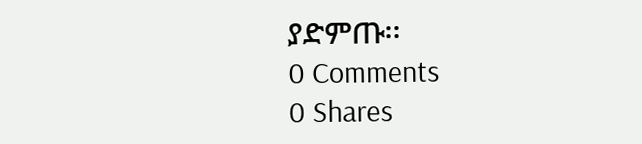ያድምጡ፡፡
0 Comments
0 Shares